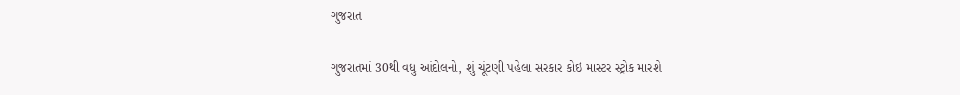ગુજરાત

ગુજરાતમાં 30થી વધુ આંદોલનો, શું ચૂંટણી પહેલા સરકાર કોઇ માસ્ટર સ્ટ્રોક મારશે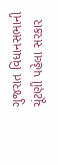ગુજરાત વિધાનસભાની ચૂંટણી પહેલા સરકાર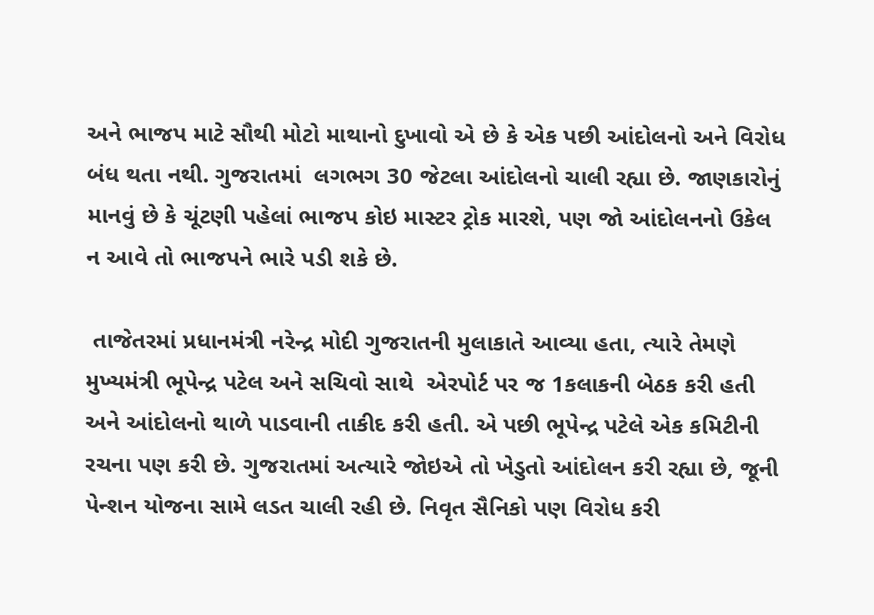અને ભાજપ માટે સૌથી મોટો માથાનો દુખાવો એ છે કે એક પછી આંદોલનો અને વિરોધ બંધ થતા નથી. ગુજરાતમાં  લગભગ 30 જેટલા આંદોલનો ચાલી રહ્યા છે. જાણકારોનું માનવું છે કે ચૂંટણી પહેલાં ભાજપ કોઇ માસ્ટર ટ્રોક મારશે, પણ જો આંદોલનનો ઉકેલ ન આવે તો ભાજપને ભારે પડી શકે છે.

 તાજેતરમાં પ્રધાનમંત્રી નરેન્દ્ર મોદી ગુજરાતની મુલાકાતે આવ્યા હતા, ત્યારે તેમણે મુખ્યમંત્રી ભૂપેન્દ્ર પટેલ અને સચિવો સાથે  એરપોર્ટ પર જ 1કલાકની બેઠક કરી હતી અને આંદોલનો થાળે પાડવાની તાકીદ કરી હતી. એ પછી ભૂપેન્દ્ર પટેલે એક કમિટીની રચના પણ કરી છે. ગુજરાતમાં અત્યારે જોઇએ તો ખેડુતો આંદોલન કરી રહ્યા છે, જૂની પેન્શન યોજના સામે લડત ચાલી રહી છે. નિવૃત સૈનિકો પણ વિરોધ કરી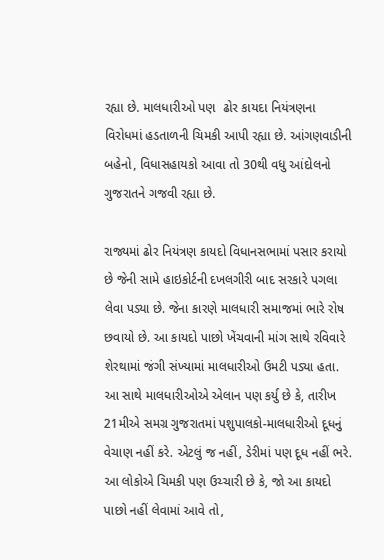રહ્યા છે. માલધારીઓ પણ  ઢોર કાયદા નિયંત્રણના વિરોધમાં હડતાળની ચિમકી આપી રહ્યા છે. આંગણવાડીની બહેનો, વિધાસહાયકો આવા તો 30થી વધુ આંદોલનો ગુજરાતને ગજવી રહ્યા છે.

રાજ્યમાં ઢોર નિયંત્રણ કાયદો વિધાનસભામાં પસાર કરાયો છે જેની સામે હાઇકોર્ટની દખલગીરી બાદ સરકારે પગલા લેવા પડ્યા છે. જેના કારણે માલધારી સમાજમાં ભારે રોષ છવાયો છે. આ કાયદો પાછો ખેંચવાની માંગ સાથે રવિવારે શેરથામાં જંગી સંખ્યામાં માલધારીઓ ઉમટી પડ્યા હતા. આ સાથે માલધારીઓએ એલાન પણ કર્યુ છે કે, તારીખ 21મીએ સમગ્ર ગુજરાતમાં પશુપાલકો-માલધારીઓ દૂધનું વેચાણ નહીં કરે. એટલું જ નહીં, ડેરીમાં પણ દૂધ નહીં ભરે. આ લોકોએ ચિમકી પણ ઉચ્ચારી છે કે, જો આ કાયદો પાછો નહીં લેવામાં આવે તો,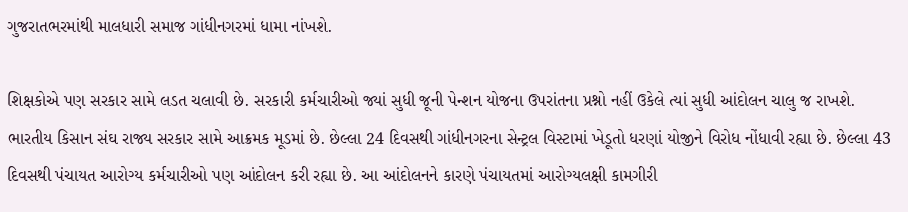ગુજરાતભરમાંથી માલધારી સમાજ ગાંધીનગરમાં ધામા નાંખશે.

શિક્ષકોએ પણ સરકાર સામે લડત ચલાવી છે. સરકારી કર્મચારીઓ જ્યાં સુધી જૂની પેન્શન યોજના ઉપરાંતના પ્રશ્નો નહીં ઉકેલે ત્યાં સુધી આંદોલન ચાલુ જ રાખશે. ભારતીય કિસાન સંઘ રાજ્ય સરકાર સામે આક્રમક મૂડમાં છે. છેલ્લા 24 દિવસથી ગાંધીનગરના સેન્ટ્રલ વિસ્ટામાં ખેડૂતો ધરણાં યોજીને વિરોધ નોંધાવી રહ્યા છે. છેલ્લા 43 દિવસથી પંચાયત આરોગ્ય કર્મચારીઓ પણ આંદોલન કરી રહ્યા છે. આ આંદોલનને કારણે પંચાયતમાં આરોગ્યલક્ષી કામગીરી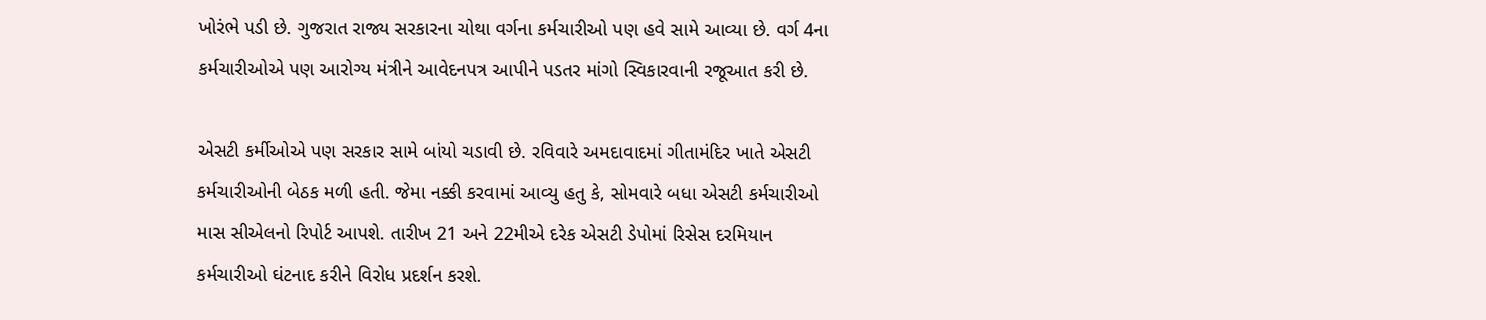ખોરંભે પડી છે. ગુજરાત રાજ્ય સરકારના ચોથા વર્ગના કર્મચારીઓ પણ હવે સામે આવ્યા છે. વર્ગ 4ના કર્મચારીઓએ પણ આરોગ્ય મંત્રીને આવેદનપત્ર આપીને પડતર માંગો સ્વિકારવાની રજૂઆત કરી છે.

એસટી કર્મીઓએ પણ સરકાર સામે બાંયો ચડાવી છે. રવિવારે અમદાવાદમાં ગીતામંદિર ખાતે એસટી કર્મચારીઓની બેઠક મળી હતી. જેમા નક્કી કરવામાં આવ્યુ હતુ કે, સોમવારે બધા એસટી કર્મચારીઓ માસ સીએલનો રિપોર્ટ આપશે. તારીખ 21 અને 22મીએ દરેક એસટી ડેપોમાં રિસેસ દરમિયાન કર્મચારીઓ ઘંટનાદ કરીને વિરોધ પ્રદર્શન કરશે.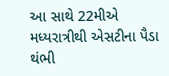આ સાથે 22મીએ મધ્યરાત્રીથી એસટીના પૈડા થંભી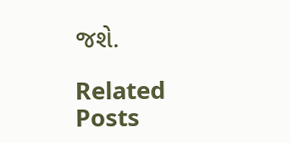જશે.

Related Posts